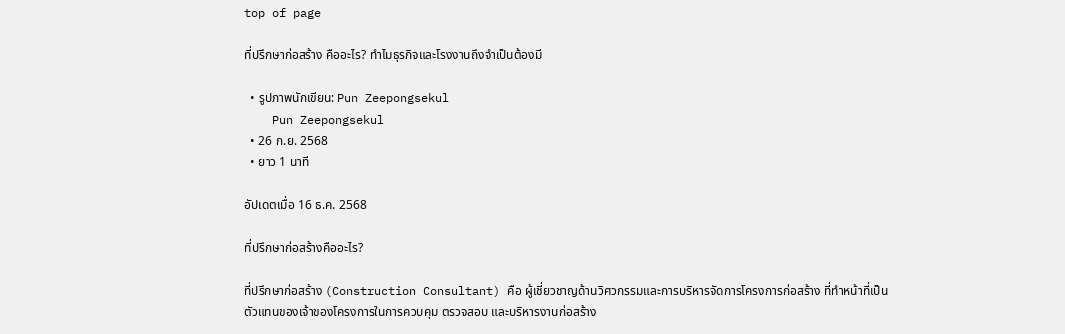top of page

ที่ปรึกษาก่อสร้าง คืออะไร? ทำไมธุรกิจและโรงงานถึงจำเป็นต้องมี

  • รูปภาพนักเขียน: Pun Zeepongsekul
    Pun Zeepongsekul
  • 26 ก.ย. 2568
  • ยาว 1 นาที

อัปเดตเมื่อ 16 ธ.ค. 2568

ที่ปรึกษาก่อสร้างคืออะไร?

ที่ปรึกษาก่อสร้าง (Construction Consultant) คือ ผู้เชี่ยวชาญด้านวิศวกรรมและการบริหารจัดการโครงการก่อสร้าง ที่ทำหน้าที่เป็นตัวแทนของเจ้าของโครงการในการควบคุม ตรวจสอบ และบริหารงานก่อสร้าง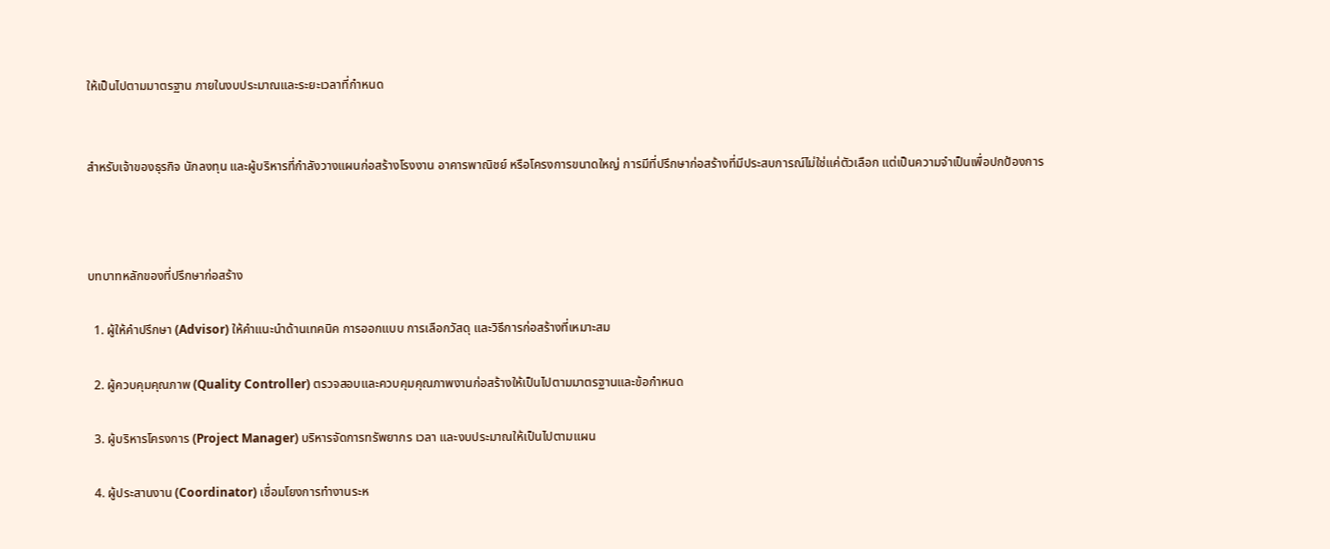ให้เป็นไปตามมาตรฐาน ภายในงบประมาณและระยะเวลาที่กำหนด


สำหรับเจ้าของธุรกิจ นักลงทุน และผู้บริหารที่กำลังวางแผนก่อสร้างโรงงาน อาคารพาณิชย์ หรือโครงการขนาดใหญ่ การมีที่ปรึกษาก่อสร้างที่มีประสบการณ์ไม่ใช่แค่ตัวเลือก แต่เป็นความจำเป็นเพื่อปกป้องการ



บทบาทหลักของที่ปรึกษาก่อสร้าง

  1. ผู้ให้คำปรึกษา (Advisor) ให้คำแนะนำด้านเทคนิค การออกแบบ การเลือกวัสดุ และวิธีการก่อสร้างที่เหมาะสม

  2. ผู้ควบคุมคุณภาพ (Quality Controller) ตรวจสอบและควบคุมคุณภาพงานก่อสร้างให้เป็นไปตามมาตรฐานและข้อกำหนด

  3. ผู้บริหารโครงการ (Project Manager) บริหารจัดการทรัพยากร เวลา และงบประมาณให้เป็นไปตามแผน

  4. ผู้ประสานงาน (Coordinator) เชื่อมโยงการทำงานระห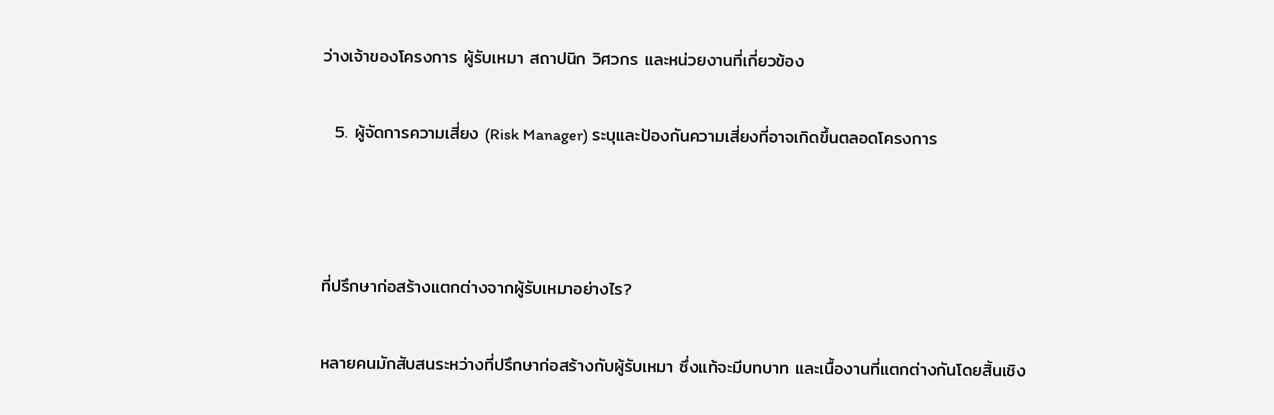ว่างเจ้าของโครงการ ผู้รับเหมา สถาปนิก วิศวกร และหน่วยงานที่เกี่ยวข้อง

  5. ผู้จัดการความเสี่ยง (Risk Manager) ระบุและป้องกันความเสี่ยงที่อาจเกิดขึ้นตลอดโครงการ



ที่ปรึกษาก่อสร้างแตกต่างจากผู้รับเหมาอย่างไร?

หลายคนมักสับสนระหว่างที่ปรึกษาก่อสร้างกับผู้รับเหมา ซึ่งแท้จะมีบทบาท และเนื้องานที่แตกต่างกันโดยสิ้นเชิง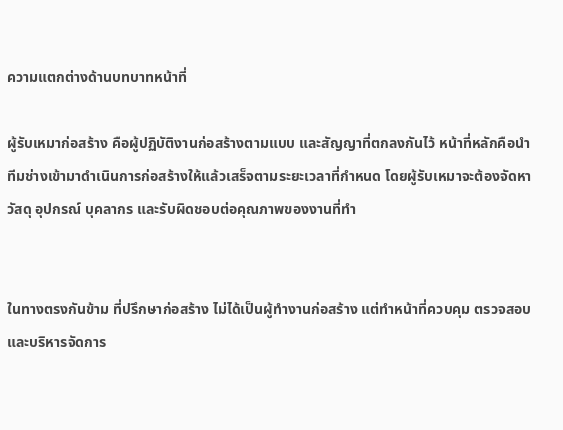ความแตกต่างด้านบทบาทหน้าที่

ผู้รับเหมาก่อสร้าง คือผู้ปฏิบัติงานก่อสร้างตามแบบ และสัญญาที่ตกลงกันไว้ หน้าที่หลักคือนำทีมช่างเข้ามาดำเนินการก่อสร้างให้แล้วเสร็จตามระยะเวลาที่กำหนด โดยผู้รับเหมาจะต้องจัดหาวัสดุ อุปกรณ์ บุคลากร และรับผิดชอบต่อคุณภาพของงานที่ทำ


ในทางตรงกันข้าม ที่ปรึกษาก่อสร้าง ไม่ได้เป็นผู้ทำงานก่อสร้าง แต่ทำหน้าที่ควบคุม ตรวจสอบ และบริหารจัดการ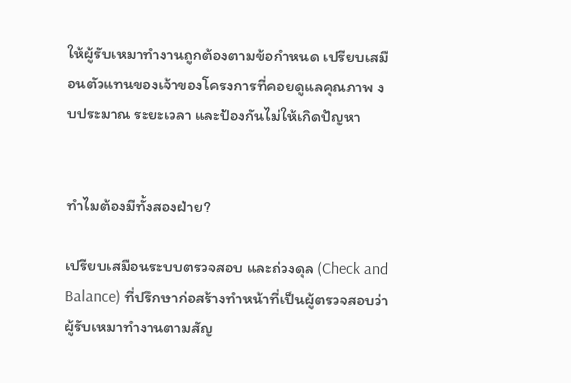ให้ผู้รับเหมาทำงานถูกต้องตามข้อกำหนด เปรียบเสมือนตัวแทนของเจ้าของโครงการที่คอยดูแลคุณภาพ งบประมาณ ระยะเวลา และป้องกันไม่ให้เกิดปัญหา


ทำไมต้องมีทั้งสองฝ่าย?

เปรียบเสมือนระบบตรวจสอบ และถ่วงดุล (Check and Balance) ที่ปรึกษาก่อสร้างทำหน้าที่เป็นผู้ตรวจสอบว่าผู้รับเหมาทำงานตามสัญ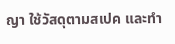ญา ใช้วัสดุตามสเปค และทำ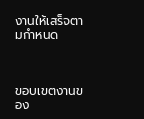งานให้เสร็จตามกำหนด



ขอบเขตงานของ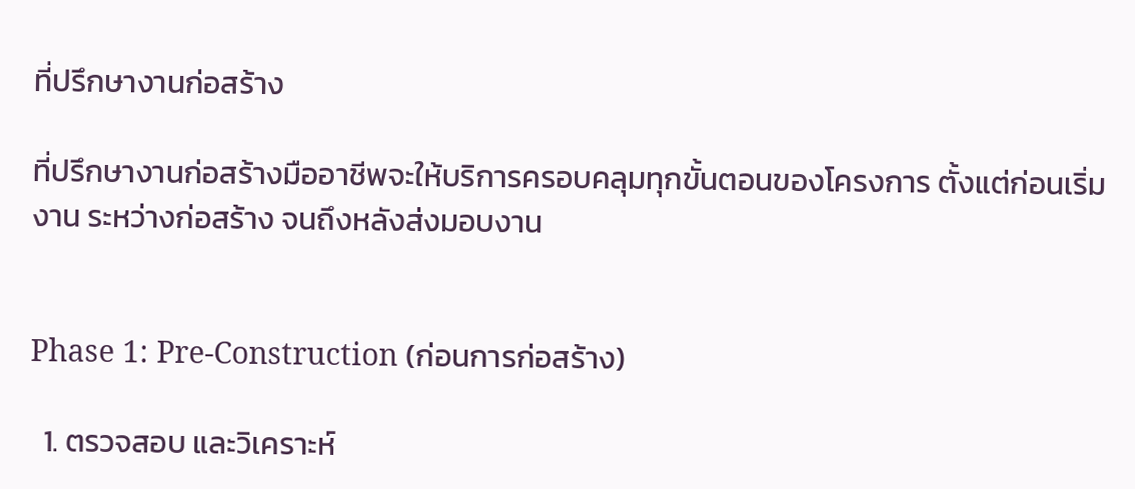ที่ปรึกษางานก่อสร้าง

ที่ปรึกษางานก่อสร้างมืออาชีพจะให้บริการครอบคลุมทุกขั้นตอนของโครงการ ตั้งแต่ก่อนเริ่มงาน ระหว่างก่อสร้าง จนถึงหลังส่งมอบงาน


Phase 1: Pre-Construction (ก่อนการก่อสร้าง)

  1. ตรวจสอบ และวิเคราะห์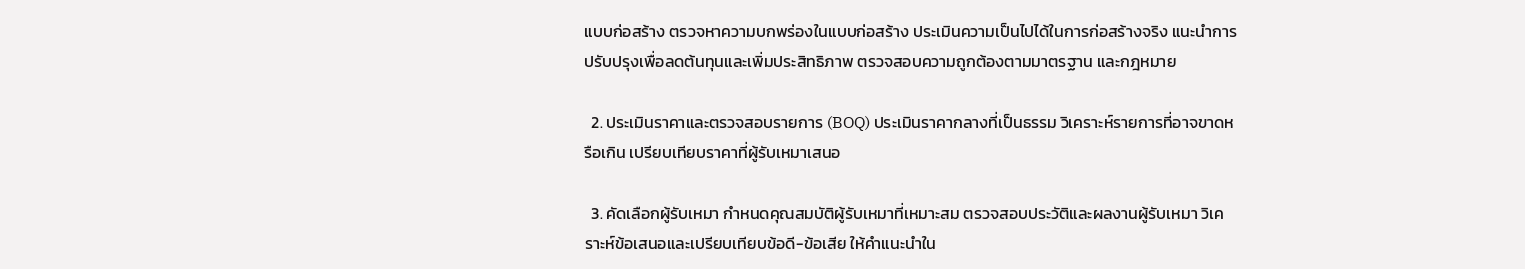แบบก่อสร้าง ตรวจหาความบกพร่องในแบบก่อสร้าง ประเมินความเป็นไปได้ในการก่อสร้างจริง แนะนำการปรับปรุงเพื่อลดต้นทุนและเพิ่มประสิทธิภาพ ตรวจสอบความถูกต้องตามมาตรฐาน และกฎหมาย

  2. ประเมินราคาและตรวจสอบรายการ (BOQ) ประเมินราคากลางที่เป็นธรรม วิเคราะห์รายการที่อาจขาดหรือเกิน เปรียบเทียบราคาที่ผู้รับเหมาเสนอ

  3. คัดเลือกผู้รับเหมา กำหนดคุณสมบัติผู้รับเหมาที่เหมาะสม ตรวจสอบประวัติและผลงานผู้รับเหมา วิเคราะห์ข้อเสนอและเปรียบเทียบข้อดี-ข้อเสีย ให้คำแนะนำใน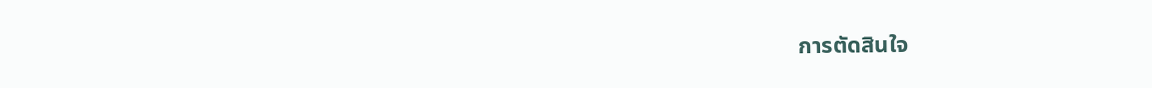การตัดสินใจ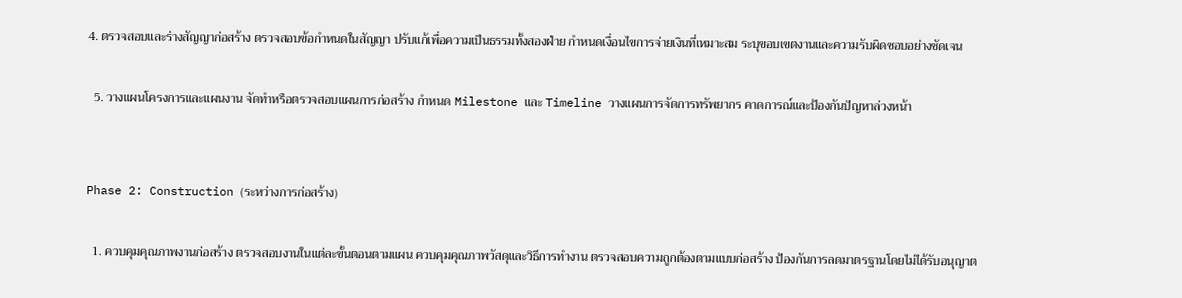4. ตรวจสอบและร่างสัญญาก่อสร้าง ตรวจสอบข้อกำหนดในสัญญา ปรับแก้เพื่อความเป็นธรรมทั้งสองฝ่าย กำหนดเงื่อนไขการจ่ายเงินที่เหมาะสม ระบุขอบเขตงานและความรับผิดชอบอย่างชัดเจน

  5. วางแผนโครงการและแผนงาน จัดทำหรือตรวจสอบแผนการก่อสร้าง กำหนด Milestone และ Timeline วางแผนการจัดการทรัพยากร คาดการณ์และป้องกันปัญหาล่วงหน้า


Phase 2: Construction (ระหว่างการก่อสร้าง)

  1. ควบคุมคุณภาพงานก่อสร้าง ตรวจสอบงานในแต่ละขั้นตอนตามแผน ควบคุมคุณภาพวัสดุและวิธีการทำงาน ตรวจสอบความถูกต้องตามแบบก่อสร้าง ป้องกันการลดมาตรฐานโดยไม่ได้รับอนุญาต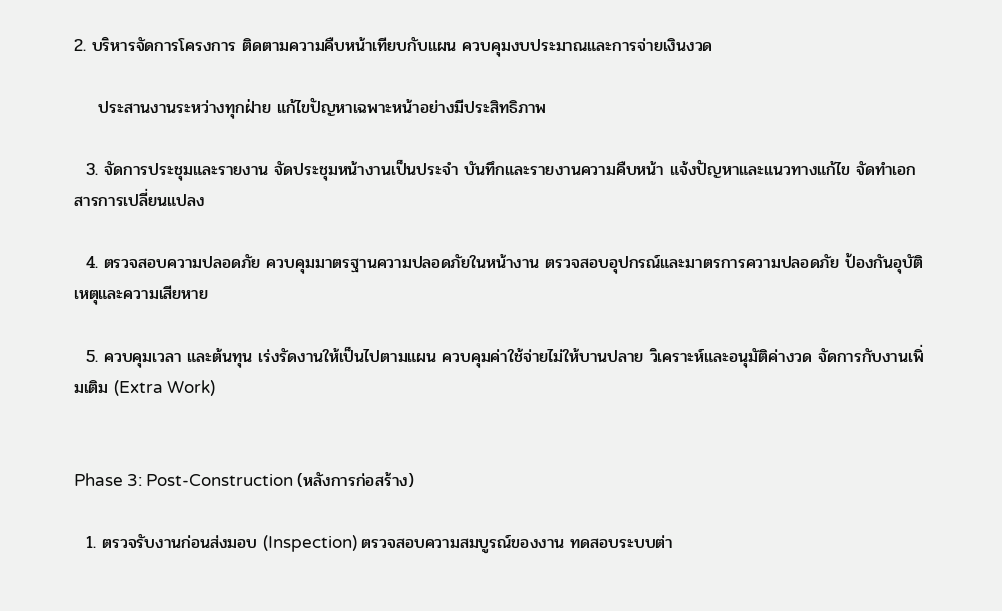2. บริหารจัดการโครงการ ติดตามความคืบหน้าเทียบกับแผน ควบคุมงบประมาณและการจ่ายเงินงวด

    ประสานงานระหว่างทุกฝ่าย แก้ไขปัญหาเฉพาะหน้าอย่างมีประสิทธิภาพ

  3. จัดการประชุมและรายงาน จัดประชุมหน้างานเป็นประจำ บันทึกและรายงานความคืบหน้า แจ้งปัญหาและแนวทางแก้ไข จัดทำเอกสารการเปลี่ยนแปลง

  4. ตรวจสอบความปลอดภัย ควบคุมมาตรฐานความปลอดภัยในหน้างาน ตรวจสอบอุปกรณ์และมาตรการความปลอดภัย ป้องกันอุบัติเหตุและความเสียหาย

  5. ควบคุมเวลา และต้นทุน เร่งรัดงานให้เป็นไปตามแผน ควบคุมค่าใช้จ่ายไม่ให้บานปลาย วิเคราะห์และอนุมัติค่างวด จัดการกับงานเพิ่มเติม (Extra Work)


Phase 3: Post-Construction (หลังการก่อสร้าง)

  1. ตรวจรับงานก่อนส่งมอบ (Inspection) ตรวจสอบความสมบูรณ์ของงาน ทดสอบระบบต่า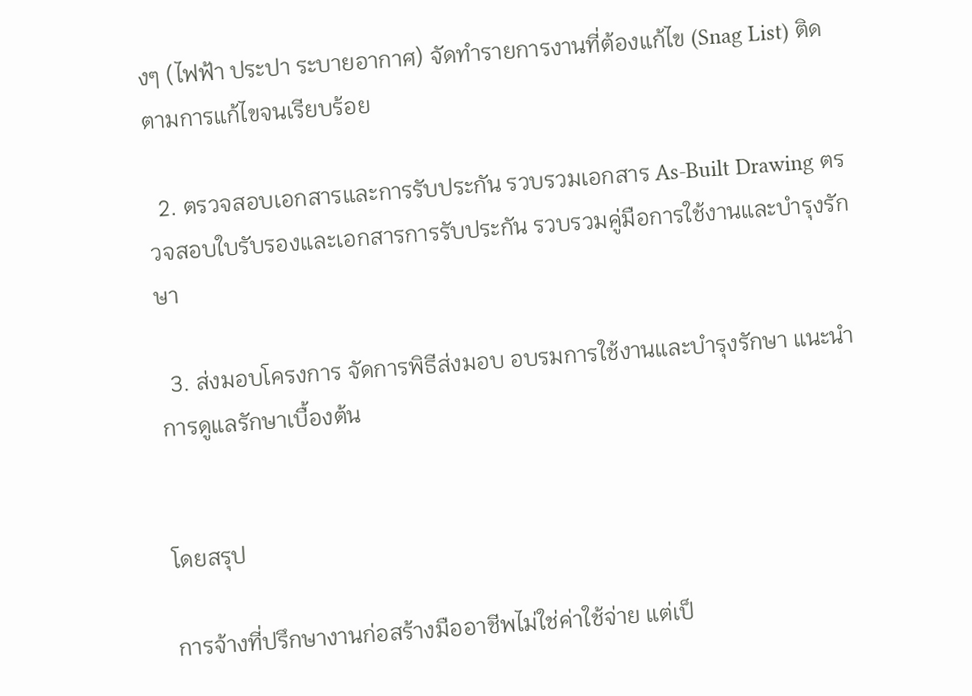งๆ (ไฟฟ้า ประปา ระบายอากาศ) จัดทำรายการงานที่ต้องแก้ไข (Snag List) ติดตามการแก้ไขจนเรียบร้อย

  2. ตรวจสอบเอกสารและการรับประกัน รวบรวมเอกสาร As-Built Drawing ตรวจสอบใบรับรองและเอกสารการรับประกัน รวบรวมคู่มือการใช้งานและบำรุงรักษา

  3. ส่งมอบโครงการ จัดการพิธีส่งมอบ อบรมการใช้งานและบำรุงรักษา แนะนำการดูแลรักษาเบื้องต้น


โดยสรุป

การจ้างที่ปรึกษางานก่อสร้างมืออาชีพไม่ใช่ค่าใช้จ่าย แต่เป็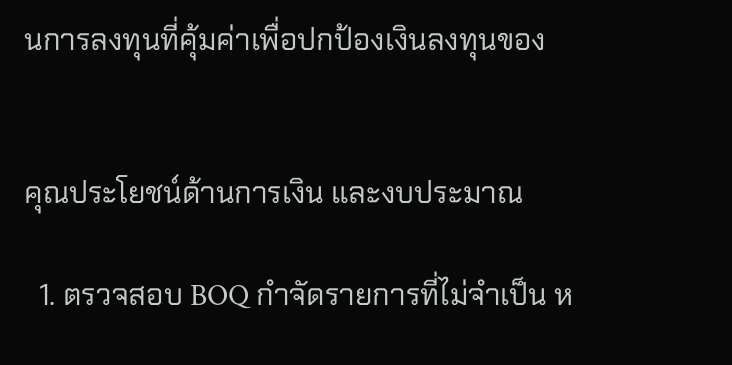นการลงทุนที่คุ้มค่าเพื่อปกป้องเงินลงทุนของ


คุณประโยชน์ด้านการเงิน และงบประมาณ

  1. ตรวจสอบ BOQ กำจัดรายการที่ไม่จำเป็น ห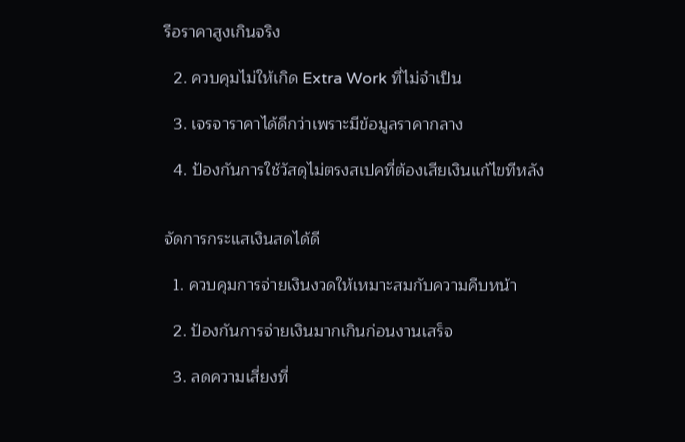รือราคาสูงเกินจริง

  2. ควบคุมไม่ให้เกิด Extra Work ที่ไม่จำเป็น

  3. เจรจาราคาได้ดีกว่าเพราะมีข้อมูลราคากลาง

  4. ป้องกันการใช้วัสดุไม่ตรงสเปคที่ต้องเสียเงินแก้ไขทีหลัง


จัดการกระแสเงินสดได้ดี

  1. ควบคุมการจ่ายเงินงวดให้เหมาะสมกับความคืบหน้า

  2. ป้องกันการจ่ายเงินมากเกินก่อนงานเสร็จ

  3. ลดความเสี่ยงที่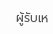ผู้รับเห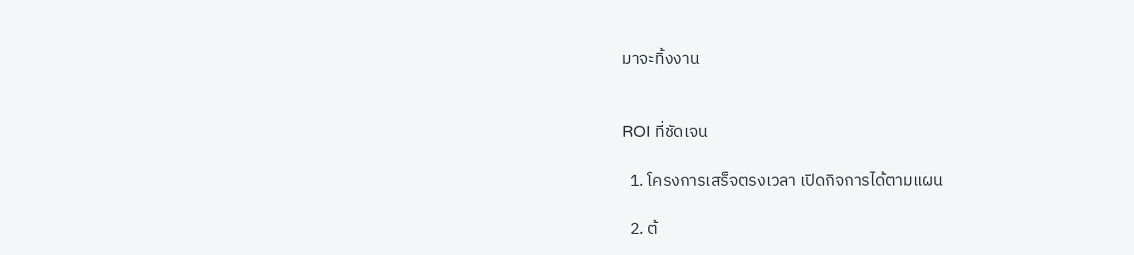มาจะทิ้งงาน


ROI ที่ชัดเจน

  1. โครงการเสร็จตรงเวลา เปิดกิจการได้ตามแผน

  2. ต้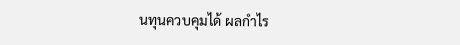นทุนควบคุมได้ ผลกำไร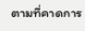ตามที่คาดการ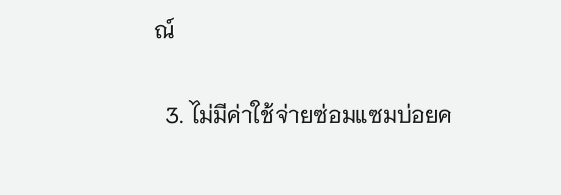ณ์

  3. ไม่มีค่าใช้จ่ายซ่อมแซมบ่อยค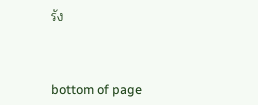รัง



bottom of page